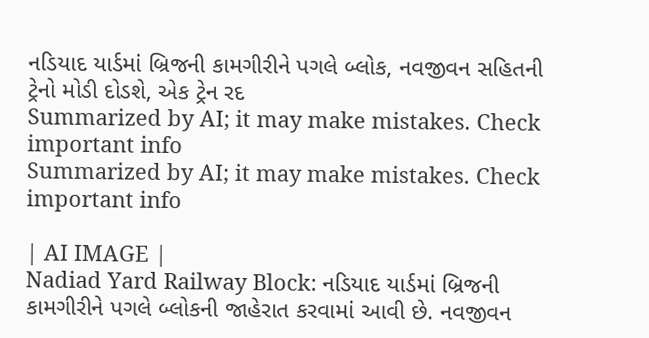નડિયાદ યાર્ડમાં બ્રિજની કામગીરીને પગલે બ્લોક, નવજીવન સહિતની ટ્રેનો મોડી દોડશે, એક ટ્રેન રદ
Summarized by AI; it may make mistakes. Check important info
Summarized by AI; it may make mistakes. Check important info

| AI IMAGE |
Nadiad Yard Railway Block: નડિયાદ યાર્ડમાં બ્રિજની કામગીરીને પગલે બ્લોકની જાહેરાત કરવામાં આવી છે. નવજીવન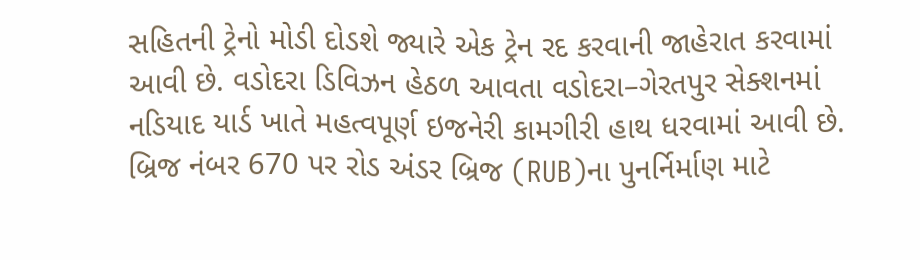સહિતની ટ્રેનો મોડી દોડશે જ્યારે એક ટ્રેન રદ કરવાની જાહેરાત કરવામાં આવી છે. વડોદરા ડિવિઝન હેઠળ આવતા વડોદરા–ગેરતપુર સેક્શનમાં નડિયાદ યાર્ડ ખાતે મહત્વપૂર્ણ ઇજનેરી કામગીરી હાથ ધરવામાં આવી છે. બ્રિજ નંબર 670 પર રોડ અંડર બ્રિજ (RUB)ના પુનર્નિર્માણ માટે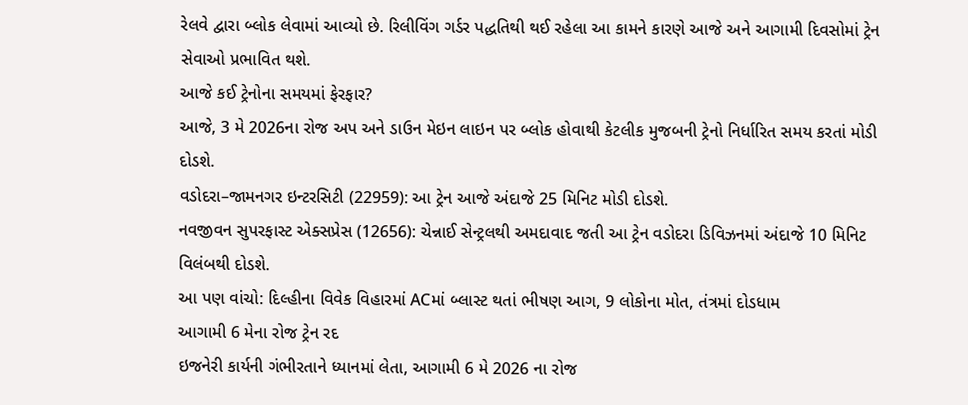રેલવે દ્વારા બ્લોક લેવામાં આવ્યો છે. રિલીવિંગ ગર્ડર પદ્ધતિથી થઈ રહેલા આ કામને કારણે આજે અને આગામી દિવસોમાં ટ્રેન સેવાઓ પ્રભાવિત થશે.
આજે કઈ ટ્રેનોના સમયમાં ફેરફાર?
આજે, 3 મે 2026ના રોજ અપ અને ડાઉન મેઇન લાઇન પર બ્લોક હોવાથી કેટલીક મુજબની ટ્રેનો નિર્ધારિત સમય કરતાં મોડી દોડશે.
વડોદરા–જામનગર ઇન્ટરસિટી (22959): આ ટ્રેન આજે અંદાજે 25 મિનિટ મોડી દોડશે.
નવજીવન સુપરફાસ્ટ એક્સપ્રેસ (12656): ચેન્નાઈ સેન્ટ્રલથી અમદાવાદ જતી આ ટ્રેન વડોદરા ડિવિઝનમાં અંદાજે 10 મિનિટ વિલંબથી દોડશે.
આ પણ વાંચો: દિલ્હીના વિવેક વિહારમાં ACમાં બ્લાસ્ટ થતાં ભીષણ આગ, 9 લોકોના મોત, તંત્રમાં દોડધામ
આગામી 6 મેના રોજ ટ્રેન રદ
ઇજનેરી કાર્યની ગંભીરતાને ધ્યાનમાં લેતા, આગામી 6 મે 2026 ના રોજ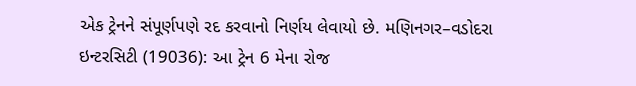એક ટ્રેનને સંપૂર્ણપણે રદ કરવાનો નિર્ણય લેવાયો છે. મણિનગર–વડોદરા ઇન્ટરસિટી (19036): આ ટ્રેન 6 મેના રોજ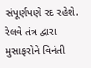સંપૂર્ણપણે રદ રહેશે. રેલવે તંત્ર દ્વારા મુસાફરોને વિનંતી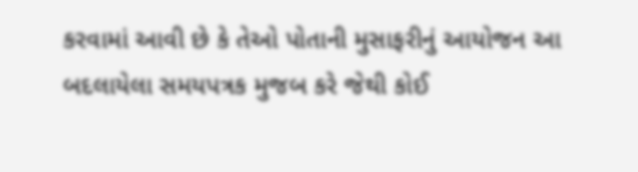કરવામાં આવી છે કે તેઓ પોતાની મુસાફરીનું આયોજન આ બદલાયેલા સમયપત્રક મુજબ કરે જેથી કોઈ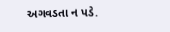અગવડતા ન પડે.